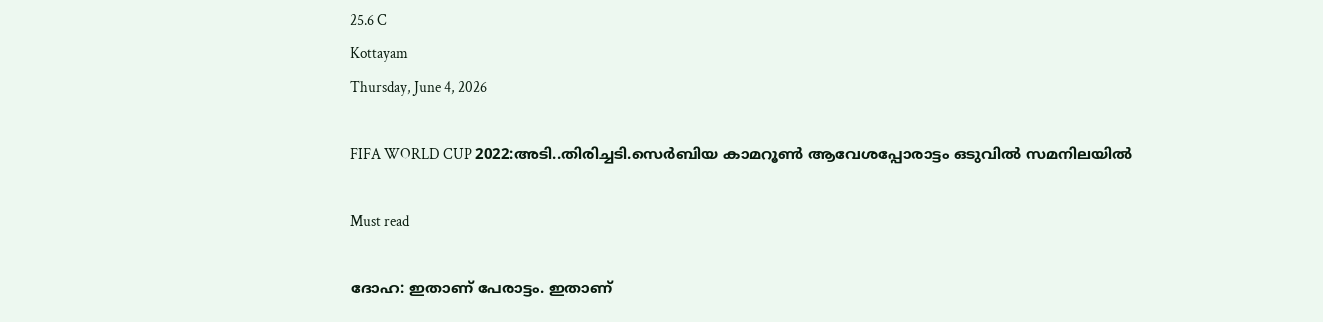25.6 C
Kottayam
Thursday, June 4, 2026

FIFA WORLD CUP 2022:അടി..തിരിച്ചടി.സെര്‍ബിയ കാമറൂണ്‍ ആവേശപ്പോരാട്ടം ഒടുവില്‍ സമനിലയില്‍

Must read

ദോഹ: ഇതാണ് പേരാട്ടം. ഇതാണ്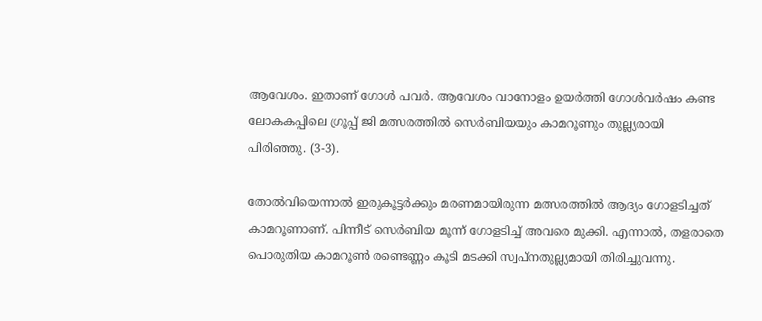ആവേശം. ഇതാണ് ഗോള്‍ പവര്‍. ആവേശം വാനോളം ഉയര്‍ത്തി ഗോള്‍വര്‍ഷം കണ്ട ലോകകപ്പിലെ ഗ്രൂപ്പ് ജി മത്സരത്തില്‍ സെര്‍ബിയയും കാമറൂണും തുല്ല്യരായി പിരിഞ്ഞു. (3-3).

തോല്‍വിയെന്നാല്‍ ഇരുകൂട്ടര്‍ക്കും മരണമായിരുന്ന മത്സരത്തില്‍ ആദ്യം ഗോളടിച്ചത് കാമറൂണാണ്. പിന്നീട് സെര്‍ബിയ മൂന്ന് ഗോളടിച്ച് അവരെ മുക്കി. എന്നാല്‍, തളരാതെ പൊരുതിയ കാമറൂണ്‍ രണ്ടെണ്ണം കൂടി മടക്കി സ്വപ്നതുല്ല്യമായി തിരിച്ചുവന്നു.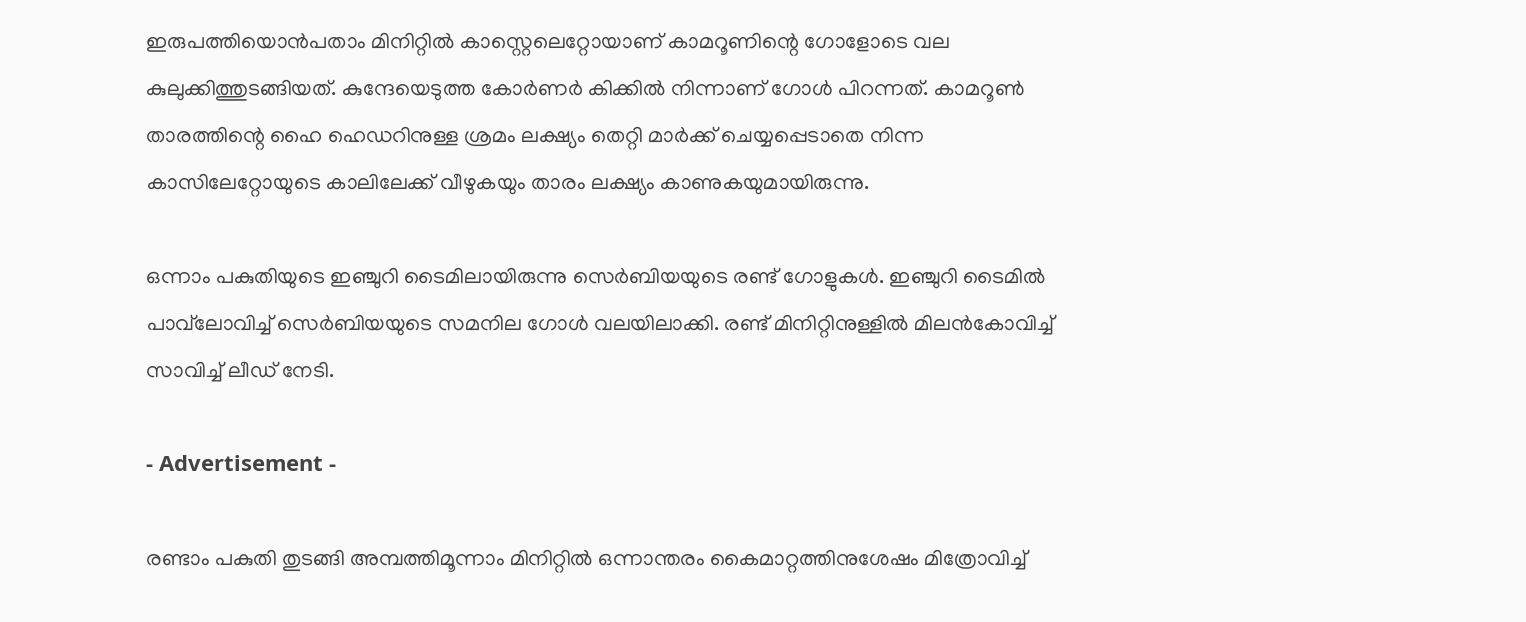ഇരുപത്തിയൊന്‍പതാം മിനിറ്റില്‍ കാസ്റ്റെലെറ്റോയാണ് കാമറൂണിന്റെ ഗോളോടെ വല കുലുക്കിത്തുടങ്ങിയത്. കുന്ദേയെടുത്ത കോര്‍ണര്‍ കിക്കില്‍ നിന്നാണ് ഗോള്‍ പിറന്നത്. കാമറൂണ്‍ താരത്തിന്റെ ഹൈ ഹെഡറിനുള്ള ശ്രമം ലക്ഷ്യം തെറ്റി മാര്‍ക്ക് ചെയ്യപ്പെടാതെ നിന്ന കാസിലേറ്റോയുടെ കാലിലേക്ക് വീഴുകയും താരം ലക്ഷ്യം കാണുകയുമായിരുന്നു.

ഒന്നാം പകുതിയുടെ ഇഞ്ചുറി ടൈമിലായിരുന്നു സെര്‍ബിയയുടെ രണ്ട് ഗോളുകള്‍. ഇഞ്ചുറി ടൈമില്‍ പാവ്‌ലോവിച്ച് സെര്‍ബിയയുടെ സമനില ഗോള്‍ വലയിലാക്കി. രണ്ട് മിനിറ്റിനുള്ളില്‍ മിലന്‍കോവിച്ച് സാവിച്ച് ലീഡ് നേടി.

- Advertisement -

രണ്ടാം പകുതി തുടങ്ങി അമ്പത്തിമൂന്നാം മിനിറ്റില്‍ ഒന്നാന്തരം കൈമാറ്റത്തിനുശേഷം മിത്രോവിച്ച്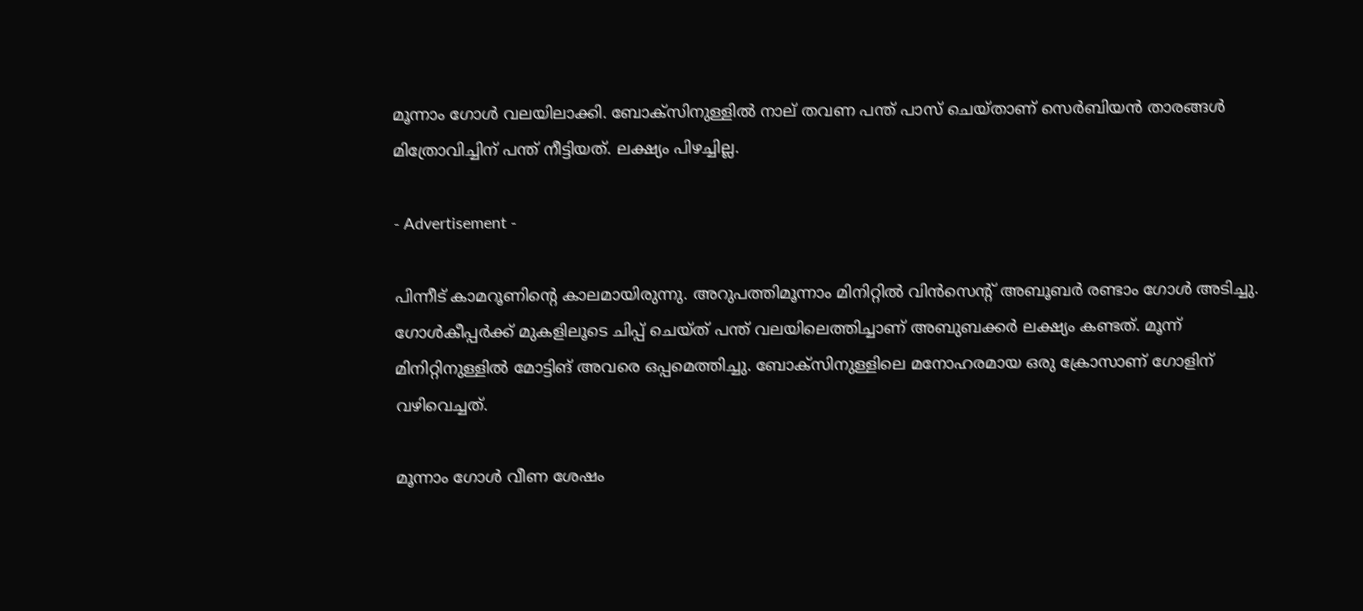മൂന്നാം ഗോള്‍ വലയിലാക്കി. ബോക്‌സിനുള്ളില്‍ നാല് തവണ പന്ത് പാസ് ചെയ്താണ് സെര്‍ബിയന്‍ താരങ്ങള്‍ മിത്രോവിച്ചിന് പന്ത് നീട്ടിയത്. ലക്ഷ്യം പിഴച്ചില്ല.

- Advertisement -

പിന്നീട് കാമറൂണിന്റെ കാലമായിരുന്നു. അറുപത്തിമൂന്നാം മിനിറ്റില്‍ വിന്‍സെന്റ് അബൂബര്‍ രണ്ടാം ഗോള്‍ അടിച്ചു. ഗോള്‍കീപ്പര്‍ക്ക് മുകളിലൂടെ ചിപ്പ് ചെയ്ത് പന്ത് വലയിലെത്തിച്ചാണ് അബുബക്കര്‍ ലക്ഷ്യം കണ്ടത്. മൂന്ന് മിനിറ്റിനുള്ളില്‍ മോട്ടിങ് അവരെ ഒപ്പമെത്തിച്ചു. ബോക്‌സിനുള്ളിലെ മനോഹരമായ ഒരു ക്രോസാണ് ഗോളിന് വഴിവെച്ചത്.

മൂന്നാം ഗോള്‍ വീണ ശേഷം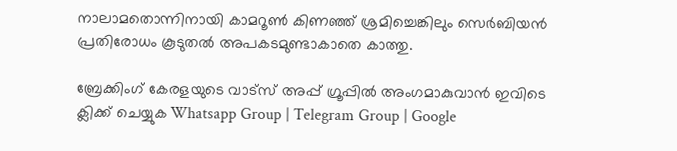നാലാമതൊന്നിനായി കാമറൂണ്‍ കിണഞ്ഞ് ശ്രമിച്ചെങ്കിലും സെര്‍ബിയന്‍ പ്രതിരോധം കൂടുതല്‍ അപകടമുണ്ടാകാതെ കാത്തു.

ബ്രേക്കിംഗ് കേരളയുടെ വാട്സ് അപ്പ് ഗ്രൂപ്പിൽ അംഗമാകുവാൻ ഇവിടെ ക്ലിക്ക് ചെയ്യുക Whatsapp Group | Telegram Group | Google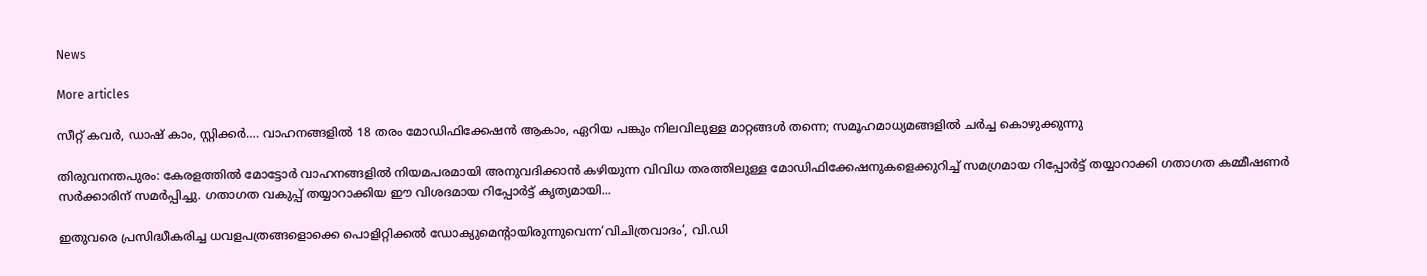News

More articles

സീറ്റ് കവർ, ഡാഷ് കാം, സ്റ്റിക്കർ…. വാഹനങ്ങളിൽ 18 തരം മോഡിഫിക്കേഷൻ ആകാം, ഏറിയ പങ്കും നിലവിലുള്ള മാറ്റങ്ങള്‍ തന്നെ; സമൂഹമാധ്യമങ്ങളില്‍ ചര്‍ച്ച കൊഴുക്കുന്നു

തിരുവനന്തപുരം: കേരളത്തിൽ മോട്ടോർ വാഹനങ്ങളിൽ നിയമപരമായി അനുവദിക്കാൻ കഴിയുന്ന വിവിധ തരത്തിലുള്ള മോഡിഫിക്കേഷനുകളെക്കുറിച്ച് സമഗ്രമായ റിപ്പോർട്ട് തയ്യാറാക്കി ഗതാഗത കമ്മീഷണർ സർക്കാരിന് സമർപ്പിച്ചു. ഗതാഗത വകുപ്പ് തയ്യാറാക്കിയ ഈ വിശദമായ റിപ്പോർട്ട് കൃത്യമായി...

ഇതുവരെ പ്രസിദ്ധീകരിച്ച ധവളപത്രങ്ങളൊക്കെ പൊളിറ്റിക്കൽ ഡോക്യുമെന്റായിരുന്നുവെന്ന‘വിചിത്രവാദം’, വി.ഡി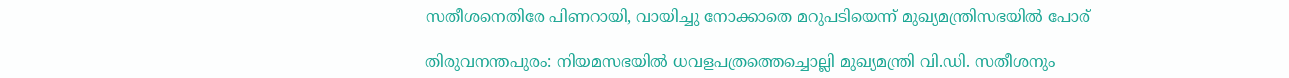സതീശനെതിരേ പിണറായി, വായിച്ചു നോക്കാതെ മറുപടിയെന്ന് മുഖ്യമന്ത്രിസഭയിൽ പോര്

തിരുവനന്തപുരം: നിയമസഭയിൽ ധവളപത്രത്തെച്ചൊല്ലി മുഖ്യമന്ത്രി വി.ഡി. സതീശനും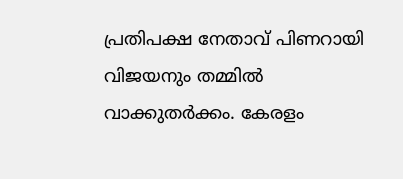പ്രതിപക്ഷ നേതാവ് പിണറായി വിജയനും തമ്മിൽ വാക്കുതർക്കം. കേരളം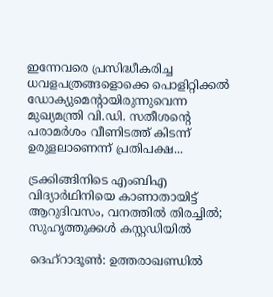ഇന്നേവരെ പ്രസിദ്ധീകരിച്ച ധവളപത്രങ്ങളൊക്കെ പൊളിറ്റിക്കൽ ഡോക്യുമെന്റായിരുന്നുവെന്ന മുഖ്യമന്ത്രി വി.ഡി. സതീശന്റെ പരാമർശം വീണിടത്ത് കിടന്ന് ഉരുളലാണെന്ന് പ്രതിപക്ഷ...

ട്രക്കിങ്ങിനിടെ എംബിഎ വിദ്യാർഥിനിയെ കാണാതായിട്ട് ആറുദിവസം, വനത്തിൽ തിരച്ചിൽ; സുഹൃത്തുക്കൾ കസ്റ്റഡിയിൽ

ദെഹ്‌റാദൂൺ: ഉത്തരാഖണ്ഡിൽ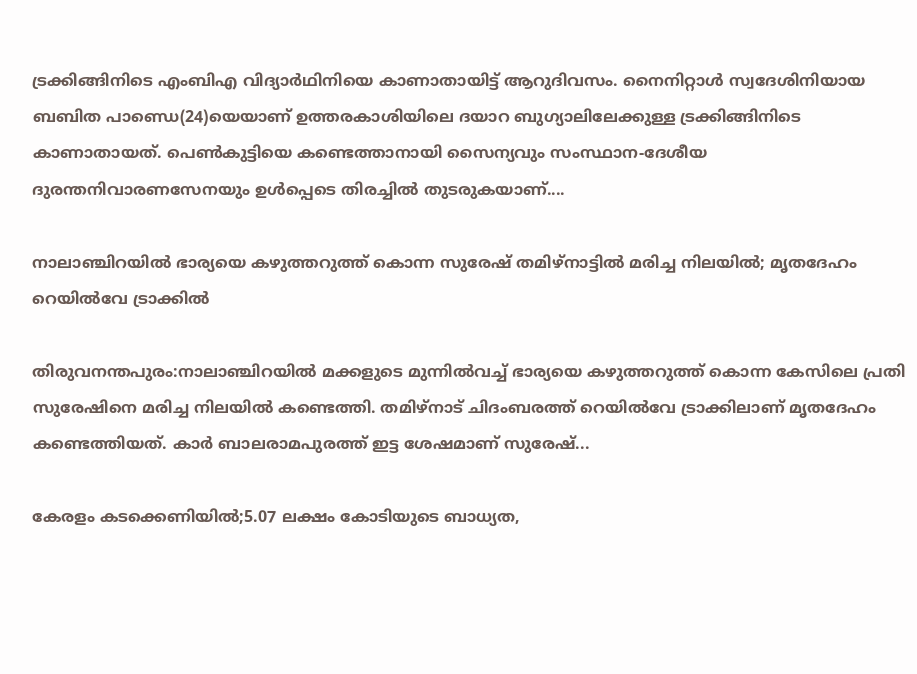ട്രക്കിങ്ങിനിടെ എംബിഎ വിദ്യാർഥിനിയെ കാണാതായിട്ട് ആറുദിവസം. നൈനിറ്റാൾ സ്വദേശിനിയായ ബബിത പാണ്ഡെ(24)യെയാണ് ഉത്തരകാശിയിലെ ദയാറ ബുഗ്യാലിലേക്കുള്ള ട്രക്കിങ്ങിനിടെ കാണാതായത്. പെൺകുട്ടിയെ കണ്ടെത്താനായി സൈന്യവും സംസ്ഥാന-ദേശീയ ദുരന്തനിവാരണസേനയും ഉൾപ്പെടെ തിരച്ചിൽ തുടരുകയാണ്....

നാലാഞ്ചിറയിൽ ഭാര്യയെ കഴുത്തറുത്ത് കൊന്ന സുരേഷ് തമിഴ്‌നാട്ടിൽ മരിച്ച നിലയിൽ; മൃതദേഹം റെയിൽവേ ട്രാക്കിൽ

തിരുവനന്തപുരം:നാലാഞ്ചിറയിൽ മക്കളുടെ മുന്നിൽവച്ച് ഭാര്യയെ കഴുത്തറുത്ത് കൊന്ന കേസിലെ പ്രതി സുരേഷിനെ മരിച്ച നിലയിൽ കണ്ടെത്തി. തമിഴ്‌നാട് ചിദംബരത്ത് റെയിൽവേ ട്രാക്കിലാണ് മൃതദേഹം കണ്ടെത്തിയത്. കാർ ബാലരാമപുരത്ത് ഇട്ട ശേഷമാണ് സുരേഷ്...

കേരളം കടക്കെണിയിൽ;5.07 ലക്ഷം കോടിയുടെ ബാധ്യത,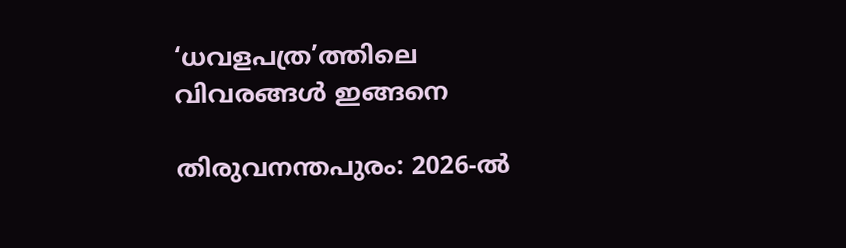‘ധവളപത്ര’ത്തിലെ വിവരങ്ങൾ ഇങ്ങനെ

തിരുവനന്തപുരം: 2026-ൽ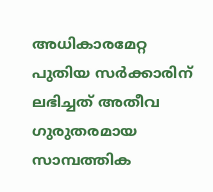അധികാരമേറ്റ പുതിയ സർക്കാരിന് ലഭിച്ചത് അതീവ ഗുരുതരമായ സാമ്പത്തിക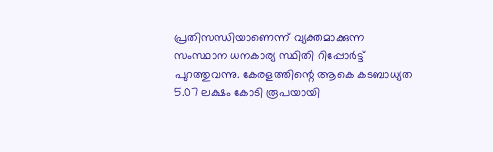പ്രതിസന്ധിയാണെന്ന് വ്യക്തമാക്കുന്ന സംസ്ഥാന ധനകാര്യ സ്ഥിതി റിപ്പോർട്ട് പുറത്തുവന്നു. കേരളത്തിന്റെ ആകെ കടബാധ്യത 5.07 ലക്ഷം കോടി രൂപയായി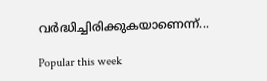വർദ്ധിച്ചിരിക്കുകയാണെന്ന്...

Popular this week